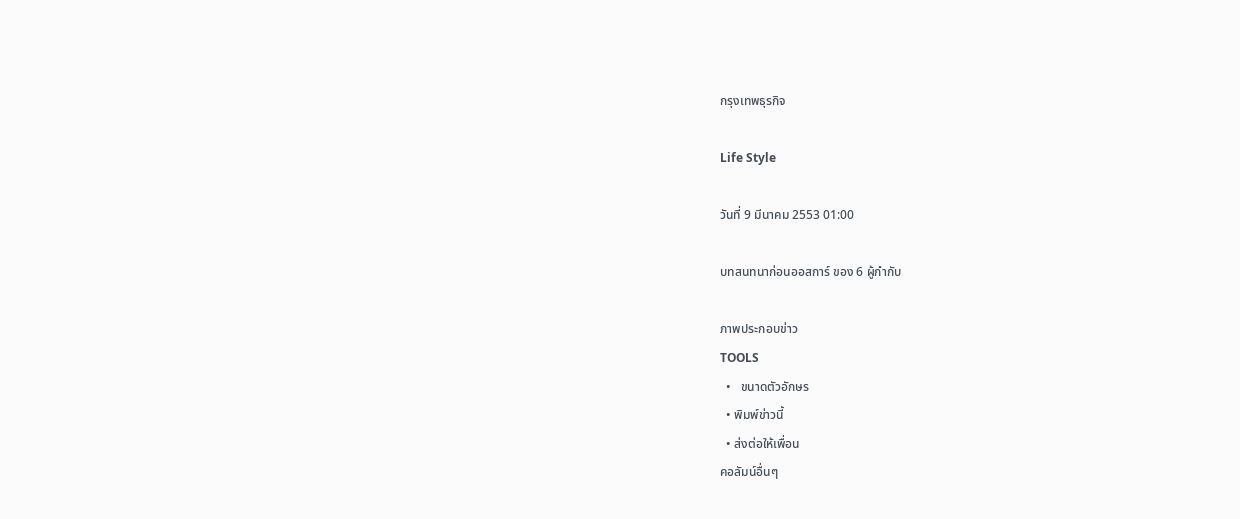กรุงเทพธุรกิจ

Life Style

วันที่ 9 มีนาคม 2553 01:00

บทสนทนาก่อนออสการ์ ของ 6 ผู้กำกับ

ภาพประกอบข่าว
TOOLS
  •   ขนาดตัวอักษร
  • พิมพ์ข่าวนี้
  • ส่งต่อให้เพื่อน
คอลัมน์อื่นๆ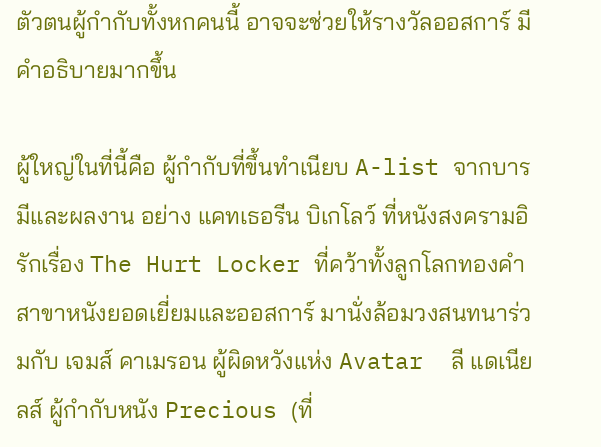ตัวตนผู้กำกับทั้งหกคนนี้ อาจจะช่วยให้รางวัลออสการ์ มีคำอธิบายมากขึ้น

ผู้ใหญ่ในที่นี้คือ ผู้กำกับที่ขึ้นทำเนียบ A-list จากบารมีและผลงาน อย่าง แคทเธอรีน บิเกโลว์ ที่หนังสงครามอิรักเรื่อง The Hurt Locker ที่คว้าทั้งลูกโลกทองคำสาขาหนังยอดเยี่ยมและออสการ์ มานั่งล้อมวงสนทนาร่วมกับ เจมส์ คาเมรอน ผู้ผิดหวังแห่ง Avatar  ลี แดเนียลส์ ผู้กำกับหนัง Precious (ที่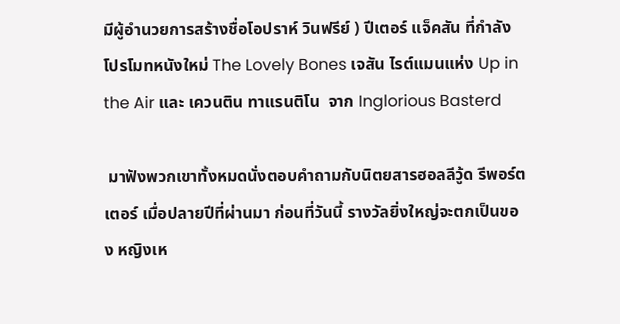มีผู้อำนวยการสร้างชื่อโอปราห์ วินฟรีย์ ) ปีเตอร์ แจ็คสัน ที่กำลังโปรโมทหนังใหม่ The Lovely Bones เจสัน ไรต์แมนแห่ง Up in the Air และ เควนติน ทาแรนติโน  จาก Inglorious Basterd

 มาฟังพวกเขาทั้งหมดนั่งตอบคำถามกับนิตยสารฮอลลีวู้ด รีพอร์ตเตอร์ เมื่อปลายปีที่ผ่านมา ก่อนที่วันนี้ รางวัลยิ่งใหญ่จะตกเป็นของ หญิงเห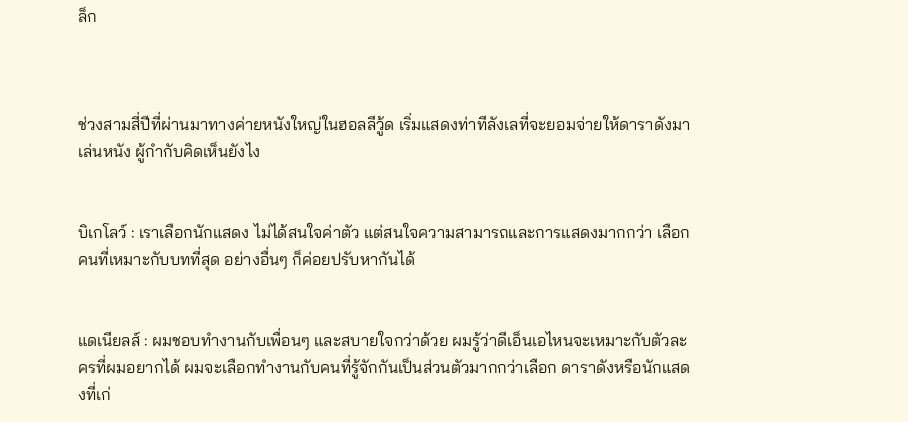ล็ก



ช่วงสามสี่ปีที่ผ่านมาทางค่ายหนังใหญ่ในฮอลลีวู้ด เริ่มแสดงท่าทีลังเลที่จะยอมจ่ายให้ดาราดังมาเล่นหนัง ผู้กำกับคิดเห็นยังไง


บิเกโลว์ : เราเลือกนักแสดง ไม่ได้สนใจค่าตัว แต่สนใจความสามารถและการแสดงมากกว่า เลือกคนที่เหมาะกับบทที่สุด อย่างอื่นๆ ก็ค่อยปรับหากันได้


แดเนียลส์ : ผมชอบทำงานกับเพื่อนๆ และสบายใจกว่าด้วย ผมรู้ว่าดีเอ็นเอไหนจะเหมาะกับตัวละครที่ผมอยากได้ ผมจะเลือกทำงานกับคนที่รู้จักกันเป็นส่วนตัวมากกว่าเลือก ดาราดังหรือนักแสดงที่เก่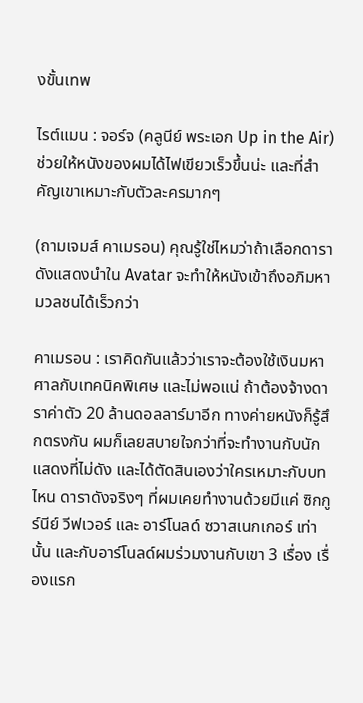งขั้นเทพ

ไรต์แมน : จอร์จ (คลูนีย์ พระเอก Up in the Air) ช่วยให้หนังของผมได้ไฟเขียวเร็วขึ้นน่ะ และที่สำคัญเขาเหมาะกับตัวละครมากๆ

(ถามเจมส์ คาเมรอน) คุณรู้ใช่ไหมว่าถ้าเลือกดาราดังแสดงนำใน Avatar จะทำให้หนังเข้าถึงอภิมหามวลชนได้เร็วกว่า

คาเมรอน : เราคิดกันแล้วว่าเราจะต้องใช้เงินมหาศาลกับเทคนิคพิเศษ และไม่พอแน่ ถ้าต้องจ้างดาราค่าตัว 20 ล้านดอลลาร์มาอีก ทางค่ายหนังก็รู้สึกตรงกัน ผมก็เลยสบายใจกว่าที่จะทำงานกับนักแสดงที่ไม่ดัง และได้ตัดสินเองว่าใครเหมาะกับบทไหน ดาราดังจริงๆ ที่ผมเคยทำงานด้วยมีแค่ ซิกกูร์นีย์ วีฟเวอร์ และ อาร์โนลด์ ซวาสเนกเกอร์ เท่านั้น และกับอาร์โนลด์ผมร่วมงานกับเขา 3 เรื่อง เรื่องแรก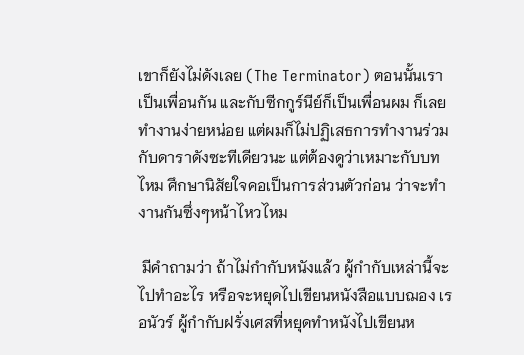เขาก็ยังไม่ดังเลย (The Terminator) ตอนนั้นเราเป็นเพื่อนกัน และกับซีกกูร์นีย์ก็เป็นเพื่อนผม ก็เลยทำงานง่ายหน่อย แต่ผมก็ไม่ปฏิเสธการทำงานร่วมกับดาราดังซะทีเดียวนะ แต่ต้องดูว่าเหมาะกับบทไหม ศึกษานิสัยใจคอเป็นการส่วนตัวก่อน ว่าจะทำงานกันซึ่งๆหน้าไหวไหม

 มีคำถามว่า ถ้าไม่กำกับหนังแล้ว ผู้กำกับเหล่านี้จะไปทำอะไร หรือจะหยุดไปเขียนหนังสือแบบฌอง เรอนัวร์ ผู้กำกับฝรั่งเศสที่หยุดทำหนังไปเขียนห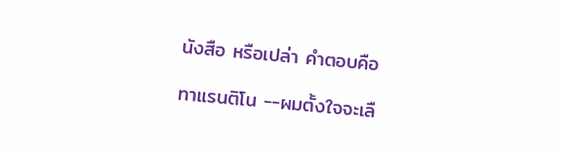นังสือ หรือเปล่า คำตอบคือ

ทาแรนติโน --ผมตั้งใจจะเลื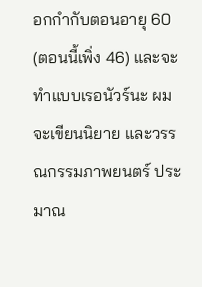อกกำกับตอนอายุ 60 (ตอนนี้เพิ่ง 46) และจะทำแบบเรอนัวร์นะ ผมจะเขียนนิยาย และวรรณกรรมภาพยนตร์ ประมาณ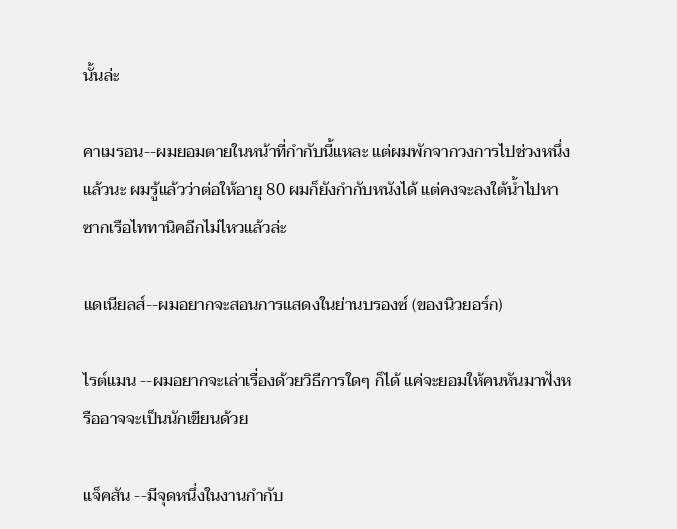นั้นล่ะ

คาเมรอน--ผมยอมตายในหน้าที่กำกับนี้แหละ แต่ผมพักจากวงการไปช่วงหนึ่งแล้วนะ ผมรู้แล้วว่าต่อให้อายุ 80 ผมก็ยังกำกับหนังได้ แต่คงจะลงใต้น้ำไปหาซากเรือไททานิคอีกไม่ไหวแล้วล่ะ

แดเนียลส์--ผมอยากจะสอนการแสดงในย่านบรองซ์ (ของนิวยอร์ก)

ไรต์แมน --ผมอยากจะเล่าเรื่องด้วยวิธีการใดๆ ก็ได้ แค่จะยอมให้คนหันมาฟังหรืออาจจะเป็นนักเขียนด้วย

แจ็คสัน --มีจุดหนึ่งในงานกำกับ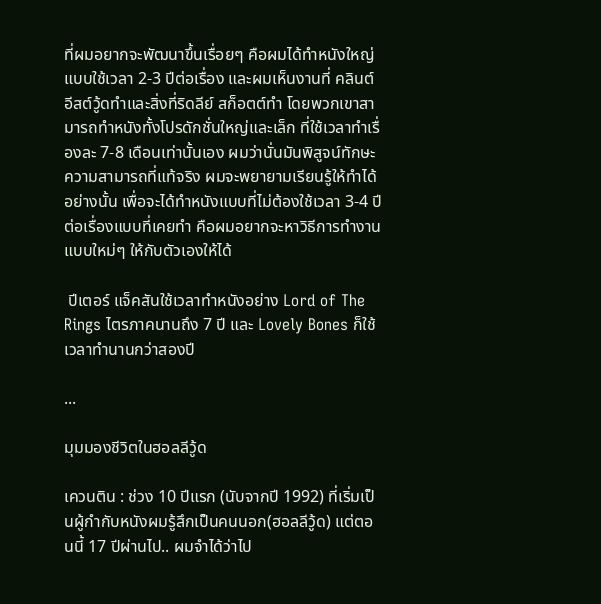ที่ผมอยากจะพัฒนาขึ้นเรื่อยๆ คือผมได้ทำหนังใหญ่แบบใช้เวลา 2-3 ปีต่อเรื่อง และผมเห็นงานที่ คลินต์ อีสต์วู้ดทำและสิ่งที่ริดลีย์ สก็อตต์ทำ โดยพวกเขาสามารถทำหนังทั้งโปรดักชั่นใหญ่และเล็ก ที่ใช้เวลาทำเรื่องละ 7-8 เดือนเท่านั้นเอง ผมว่านั่นมันพิสูจน์ทักษะ ความสามารถที่แท้จริง ผมจะพยายามเรียนรู้ให้ทำได้อย่างนั้น เพื่อจะได้ทำหนังแบบที่ไม่ต้องใช้เวลา 3-4 ปีต่อเรื่องแบบที่เคยทำ คือผมอยากจะหาวิธีการทำงานแบบใหม่ๆ ให้กับตัวเองให้ได้

 ปีเตอร์ แจ็คสันใช้เวลาทำหนังอย่าง Lord of The Rings ไตรภาคนานถึง 7 ปี และ Lovely Bones ก็ใช้เวลาทำนานกว่าสองปี

...

มุมมองชีวิตในฮอลลีวู้ด

เควนติน : ช่วง 10 ปีแรก (นับจากปี 1992) ที่เริ่มเป็นผู้กำกับหนังผมรู้สึกเป็นคนนอก(ฮอลลีวู้ด) แต่ตอนนี้ 17 ปีผ่านไป.. ผมจำได้ว่าไป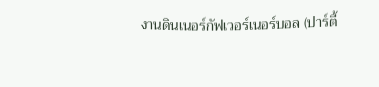งานดินเนอร์กัฟเวอร์เนอร์บอล (ปาร์ตี้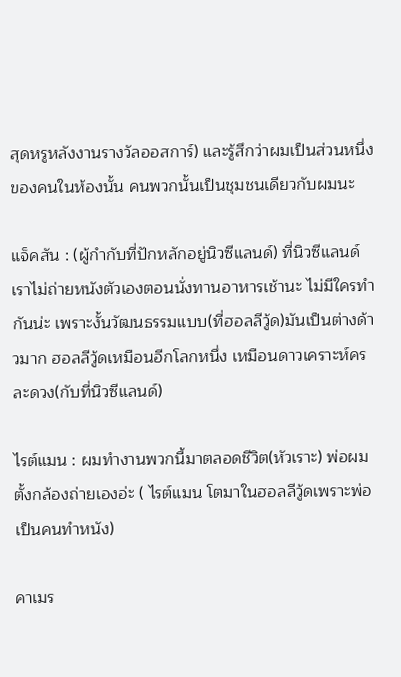สุดหรูหลังงานรางวัลออสการ์) และรู้สึกว่าผมเป็นส่วนหนึ่งของคนในห้องนั้น คนพวกนั้นเป็นชุมชนเดียวกับผมนะ

แจ็คสัน : (ผู้กำกับที่ปักหลักอยู่นิวซีแลนด์) ที่นิวซีแลนด์เราไม่ถ่ายหนังตัวเองตอนนั่งทานอาหารเช้านะ ไม่มีใครทำกันน่ะ เพราะงั้นวัฒนธรรมแบบ(ที่ฮอลลีวู้ด)มันเป็นต่างด้าวมาก ฮอลลีวู้ดเหมือนอีกโลกหนึ่ง เหมือนดาวเคราะห์ครละดวง(กับที่นิวซีแลนด์)

ไรต์แมน : ผมทำงานพวกนี้มาตลอดชีวิต(หัวเราะ) พ่อผมตั้งกล้องถ่ายเองอ่ะ ( ไรต์แมน โตมาในฮอลลีวู้ดเพราะพ่อเป็นคนทำหนัง)

คาเมร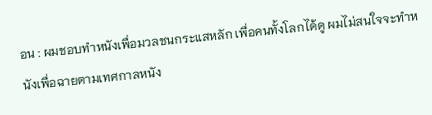อน : ผมชอบทำหนังเพื่อมวลชนกระแสหลัก เพื่อคนทั้งโลกได้ดู ผมไม่สนใจจะทำหนังเพื่อฉายตามเทศกาลหนัง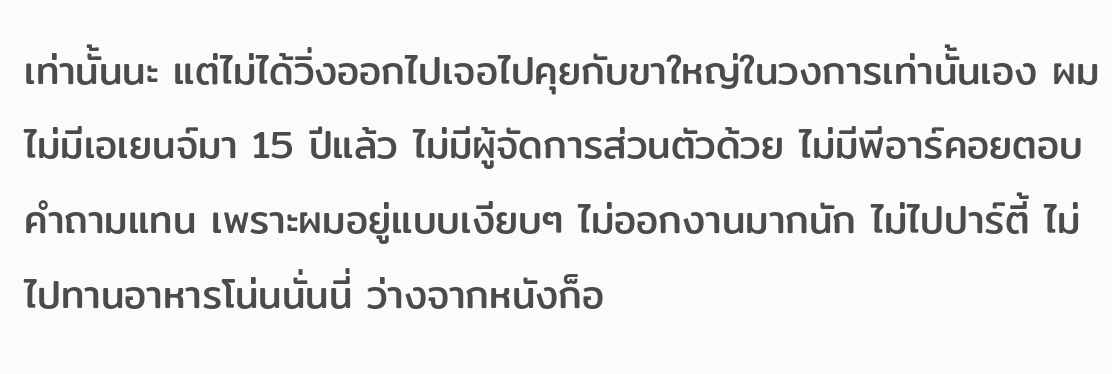เท่านั้นนะ แต่ไม่ได้วิ่งออกไปเจอไปคุยกับขาใหญ่ในวงการเท่านั้นเอง ผมไม่มีเอเยนจ์มา 15 ปีแล้ว ไม่มีผู้จัดการส่วนตัวด้วย ไม่มีพีอาร์คอยตอบคำถามแทน เพราะผมอยู่แบบเงียบๆ ไม่ออกงานมากนัก ไม่ไปปาร์ตี้ ไม่ไปทานอาหารโน่นนั่นนี่ ว่างจากหนังก็อ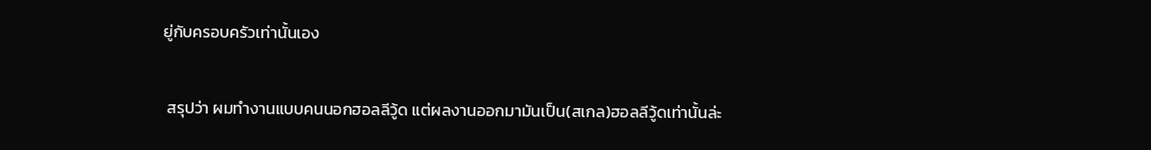ยู่กับครอบครัวเท่านั้นเอง

 สรุปว่า ผมทำงานแบบคนนอกฮอลลีวู้ด แต่ผลงานออกมามันเป็น(สเกล)ฮอลลีวู้ดเท่านั้นล่ะ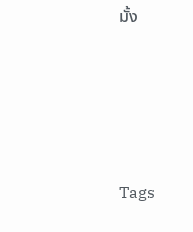มั้ง







Tags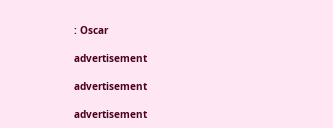: Oscar

advertisement

advertisement

advertisement